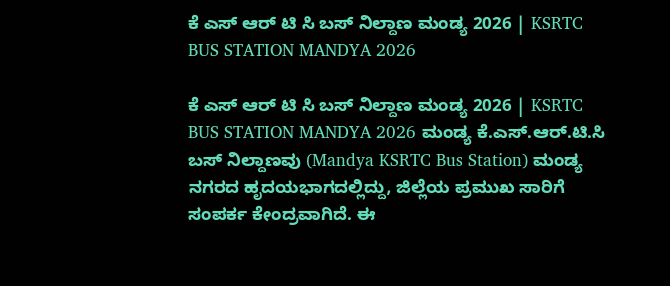ಕೆ ಎಸ್ ಆರ್ ಟಿ ಸಿ ಬಸ್ ನಿಲ್ದಾಣ ಮಂಡ್ಯ 2026 | KSRTC BUS STATION MANDYA 2026

ಕೆ ಎಸ್ ಆರ್ ಟಿ ಸಿ ಬಸ್ ನಿಲ್ದಾಣ ಮಂಡ್ಯ 2026 | KSRTC BUS STATION MANDYA 2026 ಮಂಡ್ಯ ಕೆ.ಎಸ್.ಆರ್.ಟಿ.ಸಿ ಬಸ್ ನಿಲ್ದಾಣವು (Mandya KSRTC Bus Station) ಮಂಡ್ಯ ನಗರದ ಹೃದಯಭಾಗದಲ್ಲಿದ್ದು, ಜಿಲ್ಲೆಯ ಪ್ರಮುಖ ಸಾರಿಗೆ ಸಂಪರ್ಕ ಕೇಂದ್ರವಾಗಿದೆ. ಈ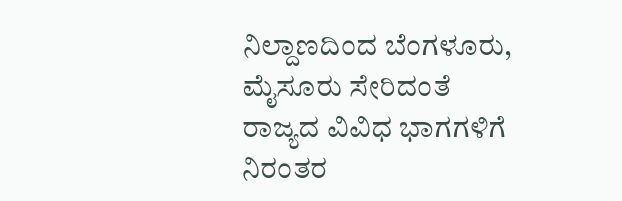ನಿಲ್ದಾಣದಿಂದ ಬೆಂಗಳೂರು, ಮೈಸೂರು ಸೇರಿದಂತೆ ರಾಜ್ಯದ ವಿವಿಧ ಭಾಗಗಳಿಗೆ ನಿರಂತರ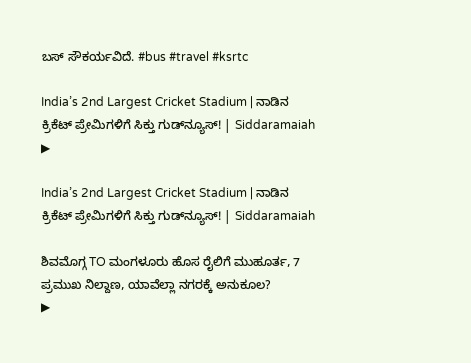ಬಸ್ ಸೌಕರ್ಯವಿದೆ. #bus #travel #ksrtc

India’s 2nd Largest Cricket Stadium | ನಾಡಿನ ಕ್ರಿಕೆಟ್ ಪ್ರೇಮಿಗಳಿಗೆ ಸಿಕ್ತು ಗುಡ್‌ನ್ಯೂಸ್! | Siddaramaiah
▶

India’s 2nd Largest Cricket Stadium | ನಾಡಿನ ಕ್ರಿಕೆಟ್ ಪ್ರೇಮಿಗಳಿಗೆ ಸಿಕ್ತು ಗುಡ್‌ನ್ಯೂಸ್! | Siddaramaiah

ಶಿವಮೊಗ್ಗ TO ಮಂಗಳೂರು ಹೊಸ ರೈಲಿಗೆ ಮುಹೂರ್ತ, 7 ಪ್ರಮುಖ ನಿಲ್ದಾಣ, ಯಾವೆಲ್ಲಾ ನಗರಕ್ಕೆ ಅನುಕೂಲ?
▶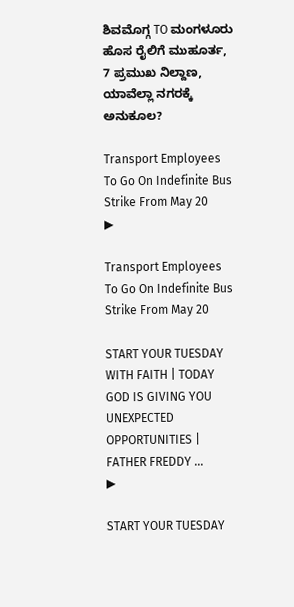ಶಿವಮೊಗ್ಗ TO ಮಂಗಳೂರು ಹೊಸ ರೈಲಿಗೆ ಮುಹೂರ್ತ, 7 ಪ್ರಮುಖ ನಿಲ್ದಾಣ, ಯಾವೆಲ್ಲಾ ನಗರಕ್ಕೆ ಅನುಕೂಲ?

Transport Employees To Go On Indefinite Bus Strike From May 20
▶

Transport Employees To Go On Indefinite Bus Strike From May 20

START YOUR TUESDAY WITH FAITH | TODAY GOD IS GIVING YOU UNEXPECTED OPPORTUNITIES | FATHER FREDDY ...
▶

START YOUR TUESDAY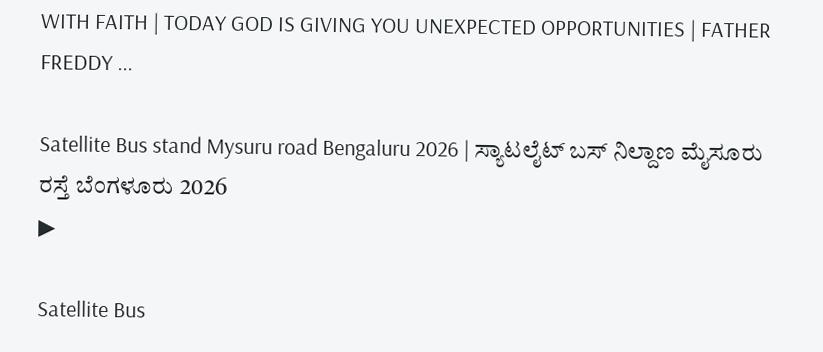WITH FAITH | TODAY GOD IS GIVING YOU UNEXPECTED OPPORTUNITIES | FATHER FREDDY ...

Satellite Bus stand Mysuru road Bengaluru 2026 | ಸ್ಯಾಟಲೈಟ್ ಬಸ್ ನಿಲ್ದಾಣ ಮೈಸೂರು ರಸ್ತೆ ಬೆಂಗಳೂರು 2026
▶

Satellite Bus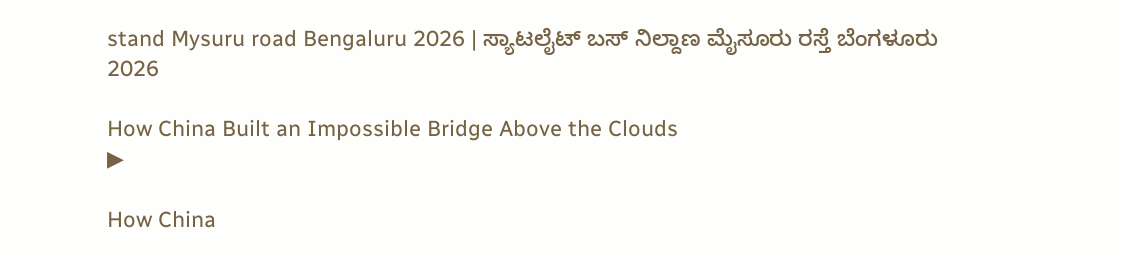stand Mysuru road Bengaluru 2026 | ಸ್ಯಾಟಲೈಟ್ ಬಸ್ ನಿಲ್ದಾಣ ಮೈಸೂರು ರಸ್ತೆ ಬೆಂಗಳೂರು 2026

How China Built an Impossible Bridge Above the Clouds
▶

How China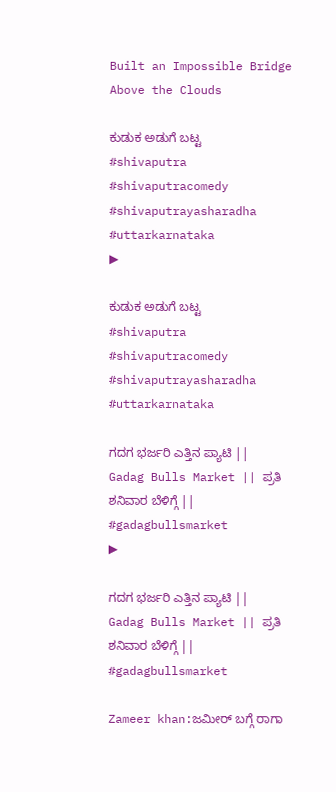Built an Impossible Bridge Above the Clouds

ಕುಡುಕ ಅಡುಗೆ ಬಟ್ಟ #shivaputra #shivaputracomedy #shivaputrayasharadha #uttarkarnataka
▶

ಕುಡುಕ ಅಡುಗೆ ಬಟ್ಟ #shivaputra #shivaputracomedy #shivaputrayasharadha #uttarkarnataka

ಗದಗ ಭರ್ಜರಿ ಎತ್ತಿನ ಪ್ಯಾಟಿ || Gadag Bulls Market || ಪ್ರತಿ ಶನಿವಾರ ಬೆಳಿಗ್ಗೆ || #gadagbullsmarket
▶

ಗದಗ ಭರ್ಜರಿ ಎತ್ತಿನ ಪ್ಯಾಟಿ || Gadag Bulls Market || ಪ್ರತಿ ಶನಿವಾರ ಬೆಳಿಗ್ಗೆ || #gadagbullsmarket

Zameer khan:ಜಮೀರ್ ಬಗ್ಗೆ ರಾಗಾ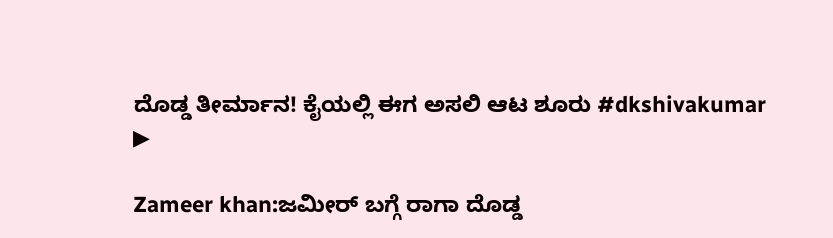ದೊಡ್ಡ ತೀರ್ಮಾನ! ಕೈಯಲ್ಲಿ ಈಗ‌ ಅಸಲಿ ಆಟ ಶೂರು #dkshivakumar
▶

Zameer khan:ಜಮೀರ್ ಬಗ್ಗೆ ರಾಗಾ ದೊಡ್ಡ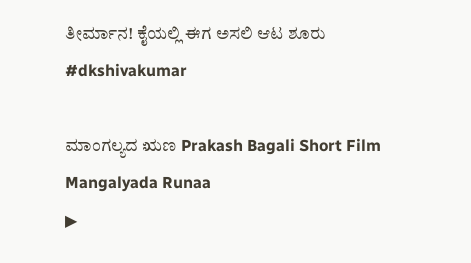ತೀರ್ಮಾನ! ಕೈಯಲ್ಲಿ ಈಗ‌ ಅಸಲಿ ಆಟ ಶೂರು #dkshivakumar

ಮಾಂಗಲ್ಯದ ಋಣ Prakash Bagali Short Film Mangalyada Runaa
▶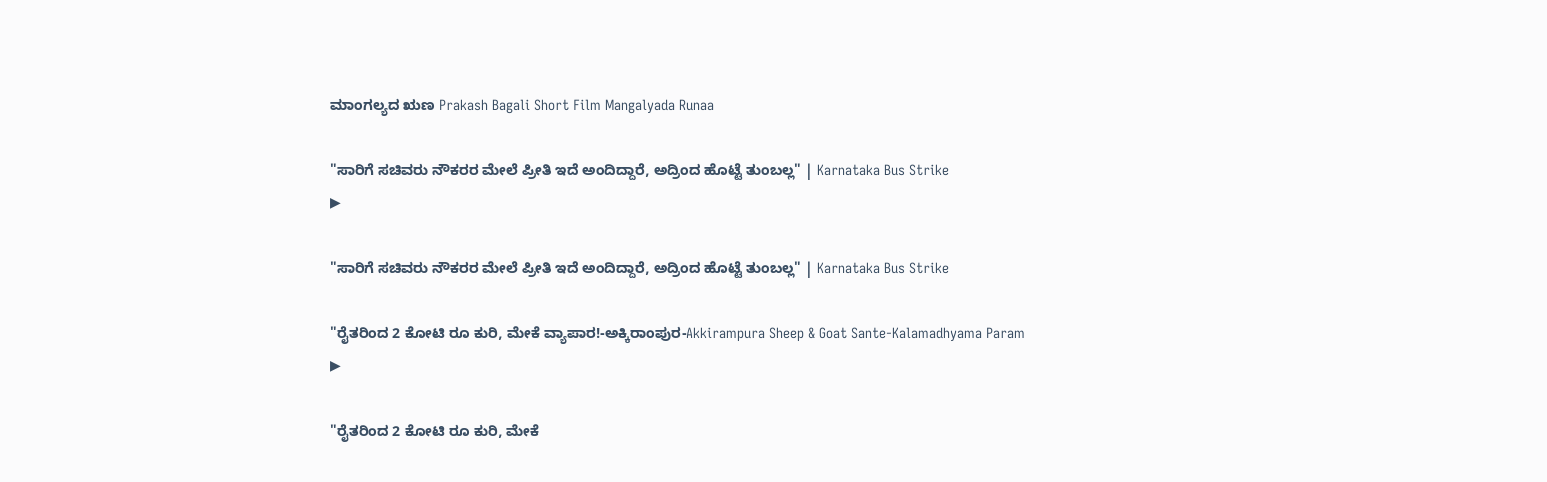ಮಾಂಗಲ್ಯದ ಋಣ Prakash Bagali Short Film Mangalyada Runaa

"ಸಾರಿಗೆ ಸಚಿವರು ನೌಕರರ ಮೇಲೆ ಪ್ರೀತಿ ಇದೆ ಅಂದಿದ್ದಾರೆ, ಅದ್ರಿಂದ ಹೊಟ್ಟೆ ತುಂಬಲ್ಲ" | Karnataka Bus Strike
▶

"ಸಾರಿಗೆ ಸಚಿವರು ನೌಕರರ ಮೇಲೆ ಪ್ರೀತಿ ಇದೆ ಅಂದಿದ್ದಾರೆ, ಅದ್ರಿಂದ ಹೊಟ್ಟೆ ತುಂಬಲ್ಲ" | Karnataka Bus Strike

"ರೈತರಿಂದ 2 ಕೋಟಿ ರೂ ಕುರಿ, ಮೇಕೆ ವ್ಯಾಪಾರ!-ಅಕ್ಕಿರಾಂಪುರ-Akkirampura Sheep & Goat Sante-Kalamadhyama Param
▶

"ರೈತರಿಂದ 2 ಕೋಟಿ ರೂ ಕುರಿ, ಮೇಕೆ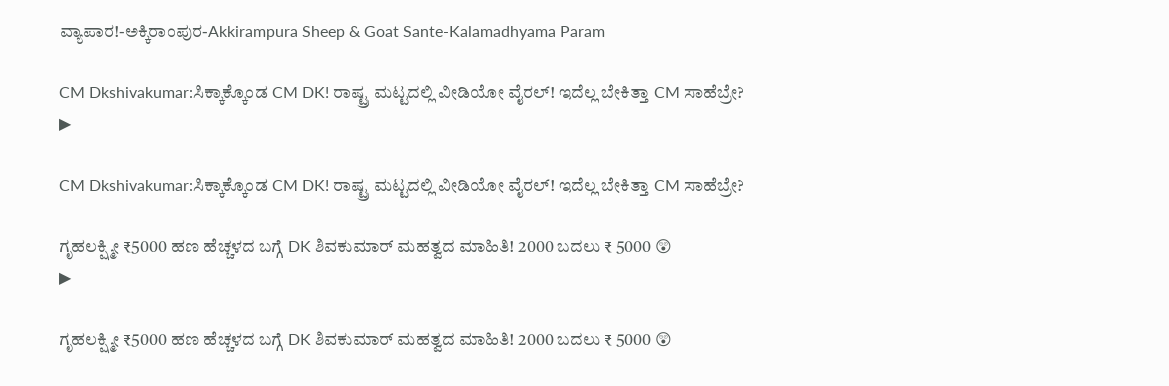ವ್ಯಾಪಾರ!-ಅಕ್ಕಿರಾಂಪುರ-Akkirampura Sheep & Goat Sante-Kalamadhyama Param

CM Dkshivakumar:ಸಿಕ್ಕಾಕ್ಕೊಂಡ CM DK! ರಾಷ್ಟ್ರ ಮಟ್ಟದಲ್ಲಿ ವೀಡಿಯೋ ವೈರಲ್! ಇದೆಲ್ಲ ಬೇಕಿತ್ತಾ CM ಸಾಹೆಬ್ರೇ?
▶

CM Dkshivakumar:ಸಿಕ್ಕಾಕ್ಕೊಂಡ CM DK! ರಾಷ್ಟ್ರ ಮಟ್ಟದಲ್ಲಿ ವೀಡಿಯೋ ವೈರಲ್! ಇದೆಲ್ಲ ಬೇಕಿತ್ತಾ CM ಸಾಹೆಬ್ರೇ?

ಗೃಹಲಕ್ಷ್ಮೀ ₹5000 ಹಣ ಹೆಚ್ಚಳದ ಬಗ್ಗೆ DK ಶಿವಕುಮಾರ್ ಮಹತ್ವದ ಮಾಹಿತಿ! 2000 ಬದಲು ₹ 5000 😲
▶

ಗೃಹಲಕ್ಷ್ಮೀ ₹5000 ಹಣ ಹೆಚ್ಚಳದ ಬಗ್ಗೆ DK ಶಿವಕುಮಾರ್ ಮಹತ್ವದ ಮಾಹಿತಿ! 2000 ಬದಲು ₹ 5000 😲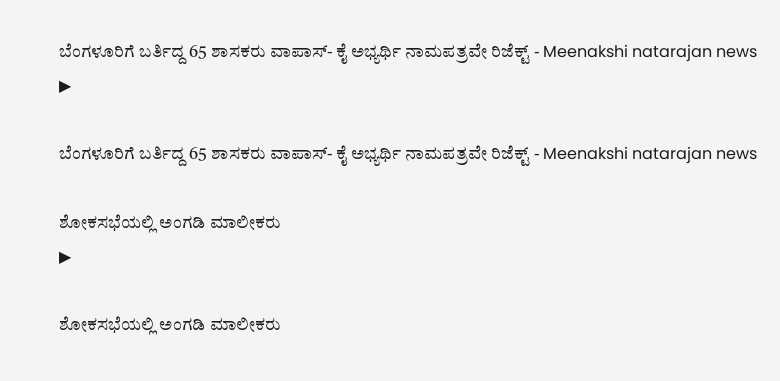ಬೆಂಗಳೂರಿಗೆ ಬರ್ತಿದ್ದ 65 ಶಾಸಕರು ವಾಪಾಸ್- ಕೈ ಅಭ್ಯರ್ಥಿ ನಾಮಪತ್ರವೇ ರಿಜೆಕ್ಟ್ - Meenakshi natarajan news
▶

ಬೆಂಗಳೂರಿಗೆ ಬರ್ತಿದ್ದ 65 ಶಾಸಕರು ವಾಪಾಸ್- ಕೈ ಅಭ್ಯರ್ಥಿ ನಾಮಪತ್ರವೇ ರಿಜೆಕ್ಟ್ - Meenakshi natarajan news

ಶೋಕಸಭೆಯಲ್ಲಿ ಅಂಗಡಿ ಮಾಲೀಕರು
▶

ಶೋಕಸಭೆಯಲ್ಲಿ ಅಂಗಡಿ ಮಾಲೀಕರು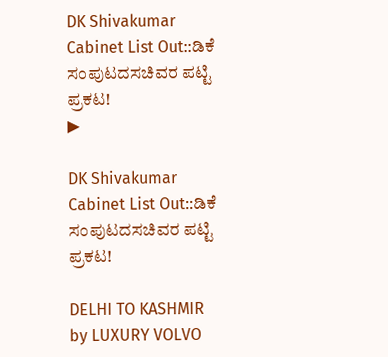DK Shivakumar Cabinet List Out::ಡಿಕೆ ಸಂಪುಟದಸಚಿವರ ಪಟ್ಟಿ ಪ್ರಕಟ!
▶

DK Shivakumar Cabinet List Out::ಡಿಕೆ ಸಂಪುಟದಸಚಿವರ ಪಟ್ಟಿ ಪ್ರಕಟ!

DELHI TO KASHMIR by LUXURY VOLVO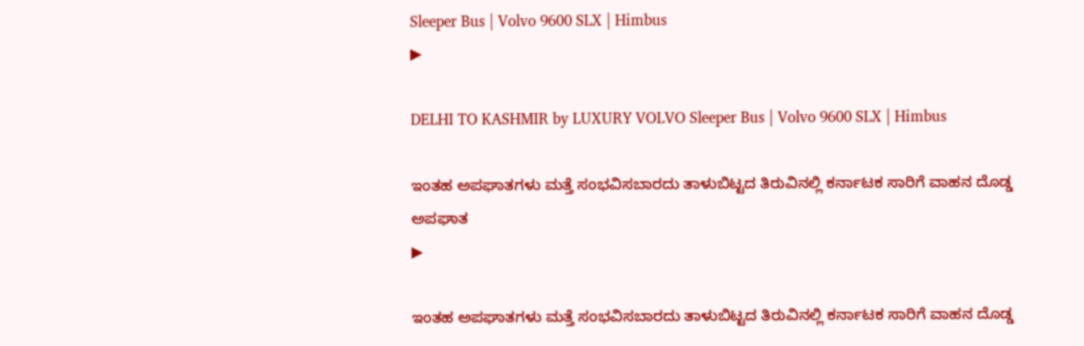Sleeper Bus | Volvo 9600 SLX | Himbus
▶

DELHI TO KASHMIR by LUXURY VOLVO Sleeper Bus | Volvo 9600 SLX | Himbus

ಇಂತಹ ಅಪಘಾತಗಳು ಮತ್ತೆ ಸಂಭವಿಸಬಾರದು ತಾಳುಬಿಟ್ಟದ ತಿರುವಿನಲ್ಲಿ ಕರ್ನಾಟಕ ಸಾರಿಗೆ ವಾಹನ ದೊಡ್ಡ ಅಪಘಾತ
▶

ಇಂತಹ ಅಪಘಾತಗಳು ಮತ್ತೆ ಸಂಭವಿಸಬಾರದು ತಾಳುಬಿಟ್ಟದ ತಿರುವಿನಲ್ಲಿ ಕರ್ನಾಟಕ ಸಾರಿಗೆ ವಾಹನ ದೊಡ್ಡ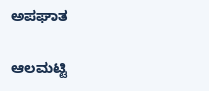ಅಪಘಾತ

ಆಲಮಟ್ಟಿ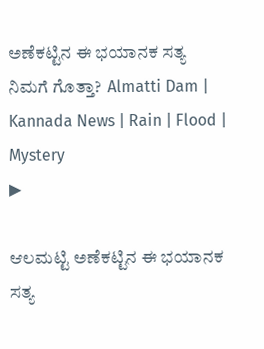ಅಣೆಕಟ್ಟಿನ ಈ ಭಯಾನಕ ಸತ್ಯ ನಿಮಗೆ ಗೊತ್ತಾ?  Almatti Dam | Kannada News | Rain | Flood |  Mystery
▶

ಆಲಮಟ್ಟಿ ಅಣೆಕಟ್ಟಿನ ಈ ಭಯಾನಕ ಸತ್ಯ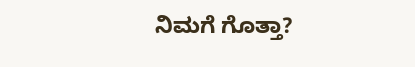ನಿಮಗೆ ಗೊತ್ತಾ?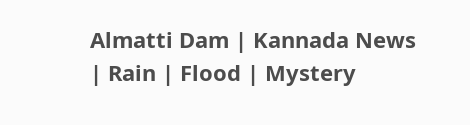Almatti Dam | Kannada News | Rain | Flood | Mystery